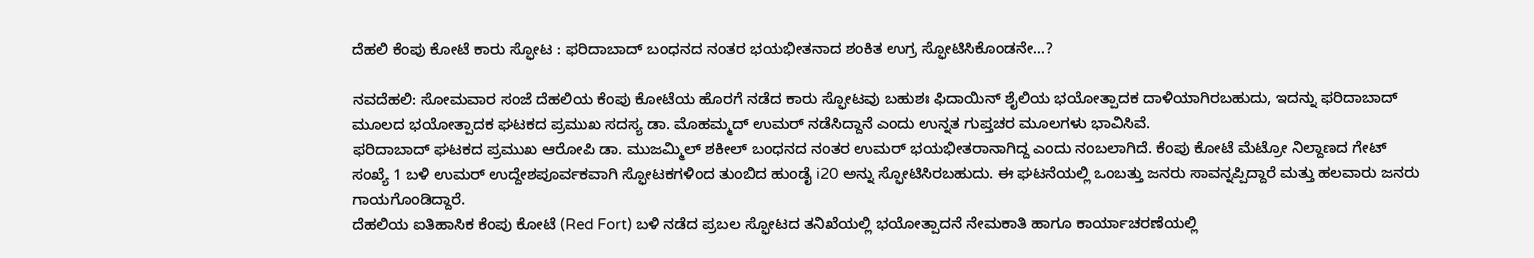ದೆಹಲಿ ಕೆಂಪು ಕೋಟೆ ಕಾರು ಸ್ಫೋಟ : ಫರಿದಾಬಾದ್‌ ಬಂಧನದ ನಂತರ ಭಯಭೀತನಾದ ಶಂಕಿತ ಉಗ್ರ ಸ್ಫೋಟಿಸಿಕೊಂಡನೇ…?

ನವದೆಹಲಿ: ಸೋಮವಾರ ಸಂಜೆ ದೆಹಲಿಯ ಕೆಂಪು ಕೋಟೆಯ ಹೊರಗೆ ನಡೆದ ಕಾರು ಸ್ಫೋಟವು ಬಹುಶಃ ಫಿದಾಯಿನ್ ಶೈಲಿಯ ಭಯೋತ್ಪಾದಕ ದಾಳಿಯಾಗಿರಬಹುದು, ಇದನ್ನು ಫರಿದಾಬಾದ್ ಮೂಲದ ಭಯೋತ್ಪಾದಕ ಘಟಕದ ಪ್ರಮುಖ ಸದಸ್ಯ ಡಾ. ಮೊಹಮ್ಮದ್ ಉಮರ್ ನಡೆಸಿದ್ದಾನೆ ಎಂದು ಉನ್ನತ ಗುಪ್ತಚರ ಮೂಲಗಳು ಭಾವಿಸಿವೆ.
ಫರಿದಾಬಾದ್ ಘಟಕದ ಪ್ರಮುಖ ಆರೋಪಿ ಡಾ. ಮುಜಮ್ಮಿಲ್ ಶಕೀಲ್ ಬಂಧನದ ನಂತರ ಉಮರ್ ಭಯಭೀತರಾನಾಗಿದ್ದ ಎಂದು ನಂಬಲಾಗಿದೆ. ಕೆಂಪು ಕೋಟೆ ಮೆಟ್ರೋ ನಿಲ್ದಾಣದ ಗೇಟ್ ಸಂಖ್ಯೆ 1 ಬಳಿ ಉಮರ್ ಉದ್ದೇಶಪೂರ್ವಕವಾಗಿ ಸ್ಫೋಟಕಗಳಿಂದ ತುಂಬಿದ ಹುಂಡೈ i20 ಅನ್ನು ಸ್ಫೋಟಿಸಿರಬಹುದು. ಈ ಘಟನೆಯಲ್ಲಿ ಒಂಬತ್ತು ಜನರು ಸಾವನ್ನಪ್ಪಿದ್ದಾರೆ ಮತ್ತು ಹಲವಾರು ಜನರು ಗಾಯಗೊಂಡಿದ್ದಾರೆ.
ದೆಹಲಿಯ ಐತಿಹಾಸಿಕ ಕೆಂಪು ಕೋಟೆ (Red Fort) ಬಳಿ ನಡೆದ ಪ್ರಬಲ ಸ್ಫೋಟದ ತನಿಖೆಯಲ್ಲಿ ಭಯೋತ್ಪಾದನೆ ನೇಮಕಾತಿ ಹಾಗೂ ಕಾರ್ಯಾಚರಣೆಯಲ್ಲಿ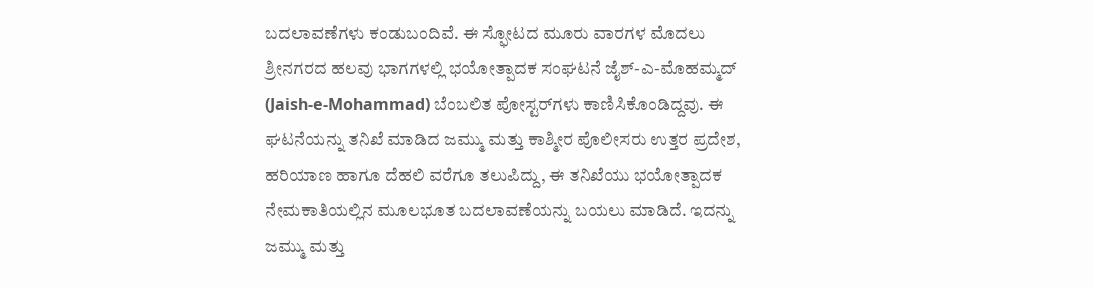ಬದಲಾವಣೆಗಳು ಕಂಡುಬಂದಿವೆ. ಈ ಸ್ಫೋಟದ ಮೂರು ವಾರಗಳ ಮೊದಲು ಶ್ರೀನಗರದ ಹಲವು ಭಾಗಗಳಲ್ಲಿ ಭಯೋತ್ಪಾದಕ ಸಂಘಟನೆ ಜೈಶ್-ಎ-ಮೊಹಮ್ಮದ್ (Jaish-e-Mohammad) ಬೆಂಬಲಿತ ಪೋಸ್ಟರ್‌ಗಳು ಕಾಣಿಸಿಕೊಂಡಿದ್ದವು. ಈ ಘಟನೆಯನ್ನು ತನಿಖೆ ಮಾಡಿದ ಜಮ್ಮು ಮತ್ತು ಕಾಶ್ಮೀರ ಪೊಲೀಸರು ಉತ್ತರ ಪ್ರದೇಶ, ಹರಿಯಾಣ ಹಾಗೂ ದೆಹಲಿ ವರೆಗೂ ತಲುಪಿದ್ದು, ಈ ತನಿಖೆಯು ಭಯೋತ್ಪಾದಕ ನೇಮಕಾತಿಯಲ್ಲಿನ ಮೂಲಭೂತ ಬದಲಾವಣೆಯನ್ನು ಬಯಲು ಮಾಡಿದೆ. ಇದನ್ನು ಜಮ್ಮು ಮತ್ತು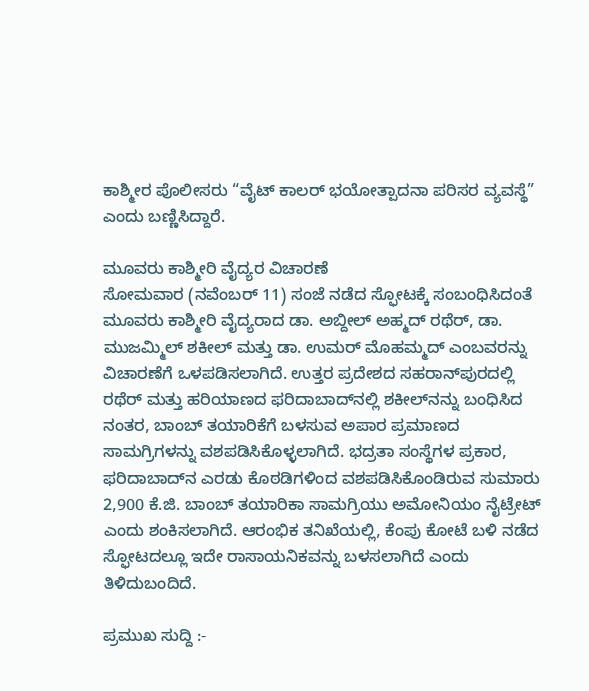ಕಾಶ್ಮೀರ ಪೊಲೀಸರು “ವೈಟ್‌ ಕಾಲರ್ ಭಯೋತ್ಪಾದನಾ ಪರಿಸರ ವ್ಯವಸ್ಥೆ” ಎಂದು ಬಣ್ಣಿಸಿದ್ದಾರೆ.

ಮೂವರು ಕಾಶ್ಮೀರಿ ವೈದ್ಯರ ವಿಚಾರಣೆ
ಸೋಮವಾರ (ನವೆಂಬರ್‌ 11) ಸಂಜೆ ನಡೆದ ಸ್ಫೋಟಕ್ಕೆ ಸಂಬಂಧಿಸಿದಂತೆ ಮೂವರು ಕಾಶ್ಮೀರಿ ವೈದ್ಯರಾದ ಡಾ. ಅಬ್ದೀಲ್ ಅಹ್ಮದ್ ರಥೆರ್, ಡಾ. ಮುಜಮ್ಮಿಲ್ ಶಕೀಲ್ ಮತ್ತು ಡಾ. ಉಮರ್ ಮೊಹಮ್ಮದ್ ಎಂಬವರನ್ನು ವಿಚಾರಣೆಗೆ ಒಳಪಡಿಸಲಾಗಿದೆ. ಉತ್ತರ ಪ್ರದೇಶದ ಸಹರಾನ್‌ಪುರದಲ್ಲಿ ರಥೆರ್ ಮತ್ತು ಹರಿಯಾಣದ ಫರಿದಾಬಾದ್‌ನಲ್ಲಿ ಶಕೀಲ್‌ನನ್ನು ಬಂಧಿಸಿದ ನಂತರ, ಬಾಂಬ್ ತಯಾರಿಕೆಗೆ ಬಳಸುವ ಅಪಾರ ಪ್ರಮಾಣದ ಸಾಮಗ್ರಿಗಳನ್ನು ವಶಪಡಿಸಿಕೊಳ್ಳಲಾಗಿದೆ. ಭದ್ರತಾ ಸಂಸ್ಥೆಗಳ ಪ್ರಕಾರ, ಫರಿದಾಬಾದ್‌ನ ಎರಡು ಕೊಠಡಿಗಳಿಂದ ವಶಪಡಿಸಿಕೊಂಡಿರುವ ಸುಮಾರು 2,900 ಕೆ.ಜಿ. ಬಾಂಬ್ ತಯಾರಿಕಾ ಸಾಮಗ್ರಿಯು ಅಮೋನಿಯಂ ನೈಟ್ರೇಟ್ ಎಂದು ಶಂಕಿಸಲಾಗಿದೆ. ಆರಂಭಿಕ ತನಿಖೆಯಲ್ಲಿ, ಕೆಂಪು ಕೋಟೆ ಬಳಿ ನಡೆದ ಸ್ಫೋಟದಲ್ಲೂ ಇದೇ ರಾಸಾಯನಿಕವನ್ನು ಬಳಸಲಾಗಿದೆ ಎಂದು ತಿಳಿದುಬಂದಿದೆ.

ಪ್ರಮುಖ ಸುದ್ದಿ :-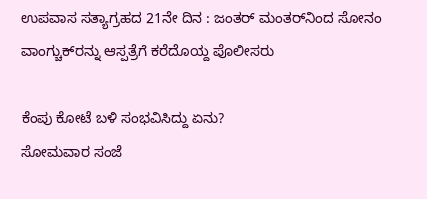ಉಪವಾಸ ಸತ್ಯಾಗ್ರಹದ 21ನೇ ದಿನ : ಜಂತರ್ ಮಂತರ್‌ನಿಂದ ಸೋನಂ ವಾಂಗ್ಚುಕ್‌ರನ್ನು ಆಸ್ಪತ್ರೆಗೆ ಕರೆದೊಯ್ದ ಪೊಲೀಸರು

ಕೆಂಪು ಕೋಟೆ ಬಳಿ ಸಂಭವಿಸಿದ್ದು ಏನು?
ಸೋಮವಾರ ಸಂಜೆ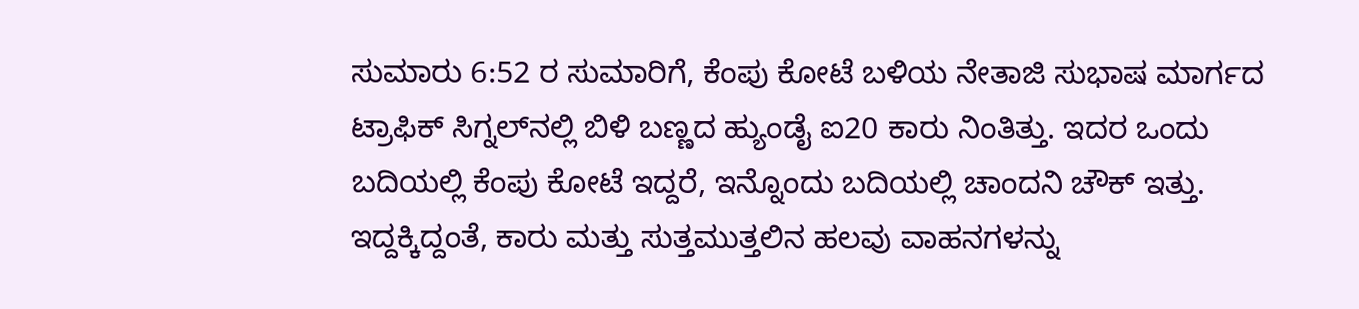ಸುಮಾರು 6:52 ರ ಸುಮಾರಿಗೆ, ಕೆಂಪು ಕೋಟೆ ಬಳಿಯ ನೇತಾಜಿ ಸುಭಾಷ ಮಾರ್ಗದ ಟ್ರಾಫಿಕ್ ಸಿಗ್ನಲ್‌ನಲ್ಲಿ ಬಿಳಿ ಬಣ್ಣದ ಹ್ಯುಂಡೈ ಐ20 ಕಾರು ನಿಂತಿತ್ತು. ಇದರ ಒಂದು ಬದಿಯಲ್ಲಿ ಕೆಂಪು ಕೋಟೆ ಇದ್ದರೆ, ಇನ್ನೊಂದು ಬದಿಯಲ್ಲಿ ಚಾಂದನಿ ಚೌಕ್ ಇತ್ತು. ಇದ್ದಕ್ಕಿದ್ದಂತೆ, ಕಾರು ಮತ್ತು ಸುತ್ತಮುತ್ತಲಿನ ಹಲವು ವಾಹನಗಳನ್ನು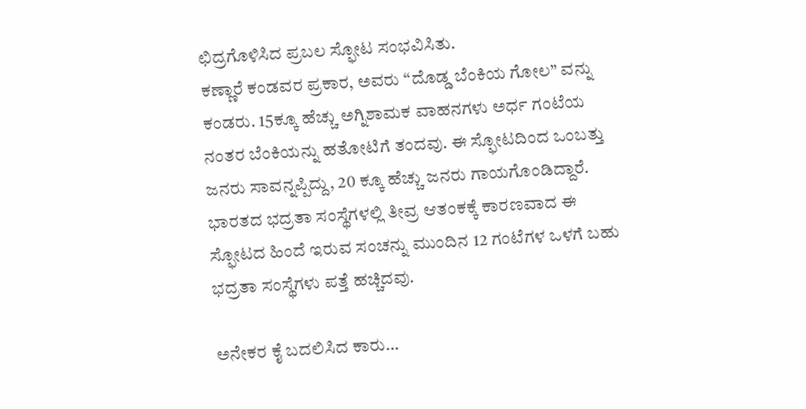ಛಿದ್ರಗೊಳಿಸಿದ ಪ್ರಬಲ ಸ್ಫೋಟ ಸಂಭವಿಸಿತು.
ಕಣ್ಣಾರೆ ಕಂಡವರ ಪ್ರಕಾರ, ಅವರು “ದೊಡ್ಡ ಬೆಂಕಿಯ ಗೋಲ” ವನ್ನು ಕಂಡರು. 15ಕ್ಕೂ ಹೆಚ್ಚು ಅಗ್ನಿಶಾಮಕ ವಾಹನಗಳು ಅರ್ಧ ಗಂಟೆಯ ನಂತರ ಬೆಂಕಿಯನ್ನು ಹತೋಟಿಗೆ ತಂದವು. ಈ ಸ್ಫೋಟದಿಂದ ಒಂಬತ್ತು ಜನರು ಸಾವನ್ನಪ್ಪಿದ್ದು, 20 ಕ್ಕೂ ಹೆಚ್ಚು ಜನರು ಗಾಯಗೊಂಡಿದ್ದಾರೆ.
ಭಾರತದ ಭದ್ರತಾ ಸಂಸ್ಥೆಗಳಲ್ಲಿ ತೀವ್ರ ಆತಂಕಕ್ಕೆ ಕಾರಣವಾದ ಈ ಸ್ಫೋಟದ ಹಿಂದೆ ಇರುವ ಸಂಚನ್ನು ಮುಂದಿನ 12 ಗಂಟೆಗಳ ಒಳಗೆ ಬಹು ಭದ್ರತಾ ಸಂಸ್ಥೆಗಳು ಪತ್ತೆ ಹಚ್ಚಿದವು.

ಅನೇಕರ ಕೈ ಬದಲಿಸಿದ ಕಾರು…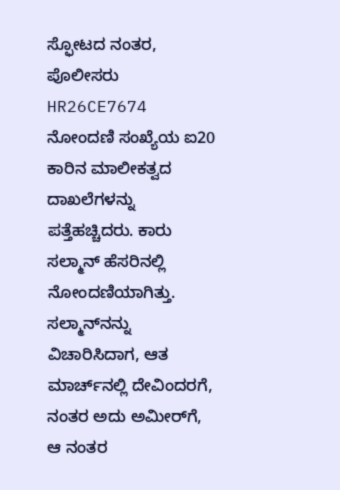ಸ್ಫೋಟದ ನಂತರ, ಪೊಲೀಸರು HR26CE7674 ನೋಂದಣಿ ಸಂಖ್ಯೆಯ ಐ20 ಕಾರಿನ ಮಾಲೀಕತ್ವದ ದಾಖಲೆಗಳನ್ನು ಪತ್ತೆಹಚ್ಚಿದರು. ಕಾರು ಸಲ್ಮಾನ್ ಹೆಸರಿನಲ್ಲಿ ನೋಂದಣಿಯಾಗಿತ್ತು. ಸಲ್ಮಾನ್‌ನನ್ನು ವಿಚಾರಿಸಿದಾಗ, ಆತ ಮಾರ್ಚ್‌ನಲ್ಲಿ ದೇವಿಂದರಗೆ, ನಂತರ ಅದು ಅಮೀರ್‌ಗೆ, ಆ ನಂತರ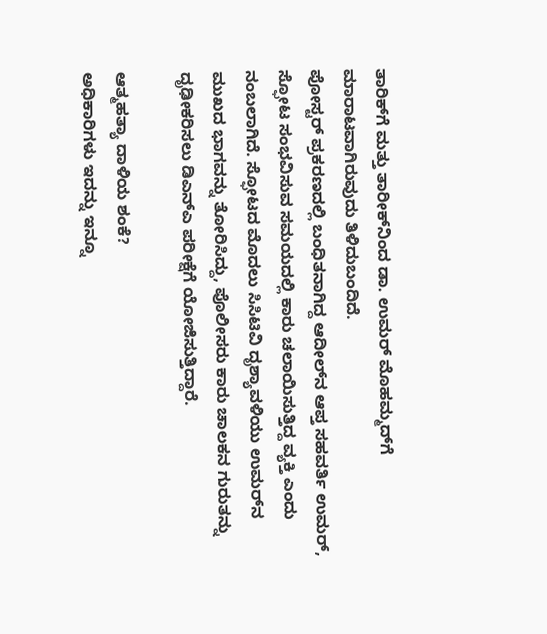ತಾರಿಕ್‌ಗೆ ಮತ್ತು ತಾರೀಕ್‌ನಿಂದ ಡಾ. ಉಮರ್ ಮೊಹಮ್ಮದ್‌ಗೆ ಮಾರಾಟವಾಗಿರುವುದು ತಿಳಿದುಬಂದಿದೆ.
ಪೋಸ್ಟರ್ ಪ್ರಕರಣದಲ್ಲಿ ಬಂಧಿತನಾಗಿದ್ದ ಆದೀಲ್‌ನ ಆಪ್ತ ಸಹವರ್ತಿ ಉಮರ್, ಸ್ಫೋಟ ಸಂಭವಿಸುವ ಸಮಯದಲ್ಲಿ ಕಾರು ಚಲಾಯಿಸುತ್ತಿದ್ದ ವ್ಯಕ್ತಿ ಎಂದು ನಂಬಲಾಗಿದೆ. ಸ್ಫೋಟದ ಮೊದಲು ಸಿಸಿಟಿವಿ ದೃಶ್ಯಾವಳಿಯು ಉಮರ್‌ನ ಮುಖದ ಭಾಗವನ್ನು ತೋರಿಸಿದ್ದು, ಪೊಲೀಸರು ಕಾರು ಚಾಲಕನ ಗುರುತನ್ನು ದೃಢೀಕರಿಸಲು ಡಿಎನ್‌ಎ ಪರೀಕ್ಷೆಗೆ ಯೋಜಿಸುತ್ತಿದ್ದಾರೆ.

ಆತ್ಮಹತ್ಯಾ ದಾಳಿಯ ಶಂಕೆ?
ಅಧಿಕಾರಿಗಳು ಇದನ್ನು ಇನ್ನೂ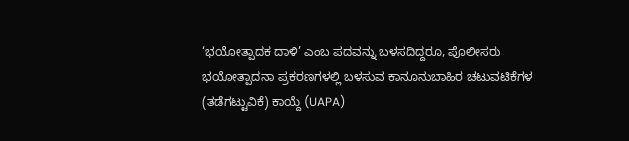‘ಭಯೋತ್ಪಾದಕ ದಾಳಿ’ ಎಂಬ ಪದವನ್ನು ಬಳಸದಿದ್ದರೂ, ಪೊಲೀಸರು ಭಯೋತ್ಪಾದನಾ ಪ್ರಕರಣಗಳಲ್ಲಿ ಬಳಸುವ ಕಾನೂನುಬಾಹಿರ ಚಟುವಟಿಕೆಗಳ (ತಡೆಗಟ್ಟುವಿಕೆ) ಕಾಯ್ದೆ (UAPA)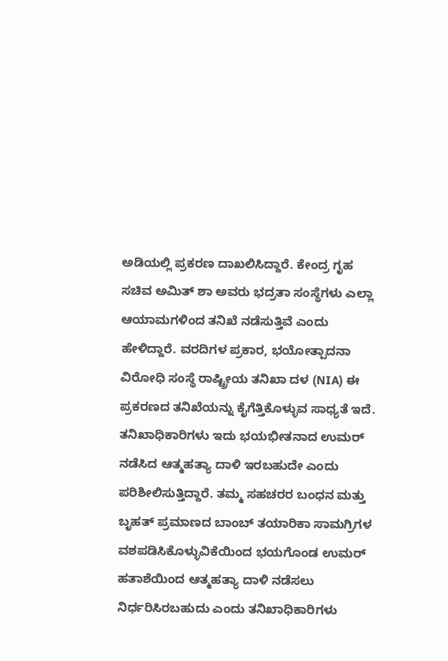ಅಡಿಯಲ್ಲಿ ಪ್ರಕರಣ ದಾಖಲಿಸಿದ್ದಾರೆ. ಕೇಂದ್ರ ಗೃಹ ಸಚಿವ ಅಮಿತ್ ಶಾ ಅವರು ಭದ್ರತಾ ಸಂಸ್ಥೆಗಳು ಎಲ್ಲಾ ಆಯಾಮಗಳಿಂದ ತನಿಖೆ ನಡೆಸುತ್ತಿವೆ ಎಂದು ಹೇಳಿದ್ದಾರೆ. ವರದಿಗಳ ಪ್ರಕಾರ, ಭಯೋತ್ಪಾದನಾ ವಿರೋಧಿ ಸಂಸ್ಥೆ ರಾಷ್ಟ್ರೀಯ ತನಿಖಾ ದಳ (NIA) ಈ ಪ್ರಕರಣದ ತನಿಖೆಯನ್ನು ಕೈಗೆತ್ತಿಕೊಳ್ಳುವ ಸಾಧ್ಯತೆ ಇದೆ.
ತನಿಖಾಧಿಕಾರಿಗಳು ಇದು ಭಯಭೀತನಾದ ಉಮರ್ ನಡೆಸಿದ ಆತ್ಮಹತ್ಯಾ ದಾಳಿ ಇರಬಹುದೇ ಎಂದು ಪರಿಶೀಲಿಸುತ್ತಿದ್ದಾರೆ. ತಮ್ಮ ಸಹಚರರ ಬಂಧನ ಮತ್ತು ಬೃಹತ್ ಪ್ರಮಾಣದ ಬಾಂಬ್ ತಯಾರಿಕಾ ಸಾಮಗ್ರಿಗಳ ವಶಪಡಿಸಿಕೊಳ್ಳುವಿಕೆಯಿಂದ ಭಯಗೊಂಡ ಉಮರ್ ಹತಾಶೆಯಿಂದ ಆತ್ಮಹತ್ಯಾ ದಾಳಿ ನಡೆಸಲು ನಿರ್ಧರಿಸಿರಬಹುದು ಎಂದು ತನಿಖಾಧಿಕಾರಿಗಳು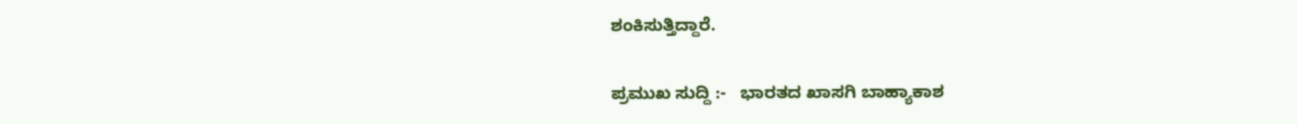ಶಂಕಿಸುತ್ತಿದ್ದಾರೆ.

ಪ್ರಮುಖ ಸುದ್ದಿ :-   ಭಾರತದ ಖಾಸಗಿ ಬಾಹ್ಯಾಕಾಶ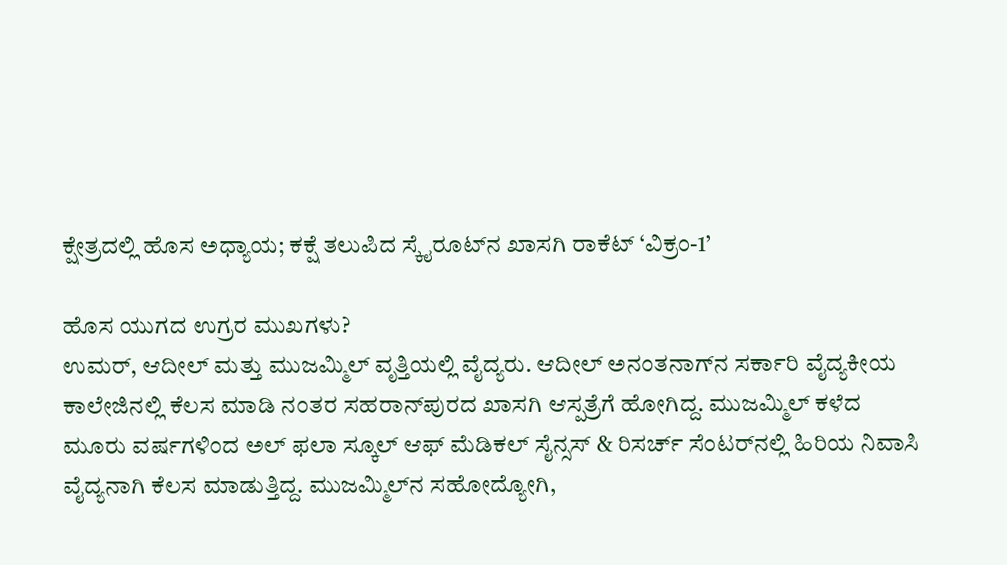ಕ್ಷೇತ್ರದಲ್ಲಿ ಹೊಸ ಅಧ್ಯಾಯ; ಕಕ್ಷೆ ತಲುಪಿದ ಸ್ಕೈರೂಟ್‌ನ ಖಾಸಗಿ ರಾಕೆಟ್ ‘ವಿಕ್ರಂ-1’

ಹೊಸ ಯುಗದ ಉಗ್ರರ ಮುಖಗಳು?
ಉಮರ್, ಆದೀಲ್ ಮತ್ತು ಮುಜಮ್ಮಿಲ್ ವೃತ್ತಿಯಲ್ಲಿ ವೈದ್ಯರು. ಆದೀಲ್ ಅನಂತನಾಗ್‌ನ ಸರ್ಕಾರಿ ವೈದ್ಯಕೀಯ ಕಾಲೇಜಿನಲ್ಲಿ ಕೆಲಸ ಮಾಡಿ ನಂತರ ಸಹರಾನ್‌ಪುರದ ಖಾಸಗಿ ಆಸ್ಪತ್ರೆಗೆ ಹೋಗಿದ್ದ. ಮುಜಮ್ಮಿಲ್ ಕಳೆದ ಮೂರು ವರ್ಷಗಳಿಂದ ಅಲ್ ಫಲಾ ಸ್ಕೂಲ್ ಆಫ್ ಮೆಡಿಕಲ್ ಸೈನ್ಸಸ್ & ರಿಸರ್ಚ್ ಸೆಂಟರ್‌ನಲ್ಲಿ ಹಿರಿಯ ನಿವಾಸಿ ವೈದ್ಯನಾಗಿ ಕೆಲಸ ಮಾಡುತ್ತಿದ್ದ. ಮುಜಮ್ಮಿಲ್‌ನ ಸಹೋದ್ಯೋಗಿ,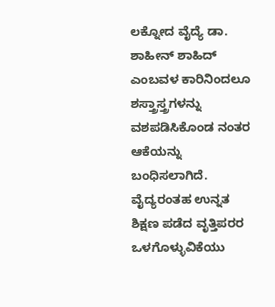ಲಕ್ನೋದ ವೈದ್ಯೆ ಡಾ. ಶಾಹೀನ್ ಶಾಹಿದ್ ಎಂಬವಳ ಕಾರಿನಿಂದಲೂ ಶಸ್ತ್ರಾಸ್ತ್ರಗಳನ್ನು ವಶಪಡಿಸಿಕೊಂಡ ನಂತರ ಆಕೆಯನ್ನು ಬಂಧಿಸಲಾಗಿದೆ.
ವೈದ್ಯರಂತಹ ಉನ್ನತ ಶಿಕ್ಷಣ ಪಡೆದ ವೃತ್ತಿಪರರ ಒಳಗೊಳ್ಳುವಿಕೆಯು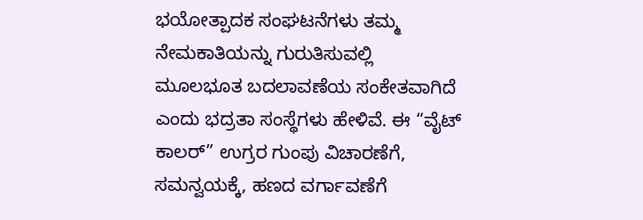ಭಯೋತ್ಪಾದಕ ಸಂಘಟನೆಗಳು ತಮ್ಮ ನೇಮಕಾತಿಯನ್ನು ಗುರುತಿಸುವಲ್ಲಿ ಮೂಲಭೂತ ಬದಲಾವಣೆಯ ಸಂಕೇತವಾಗಿದೆ ಎಂದು ಭದ್ರತಾ ಸಂಸ್ಥೆಗಳು ಹೇಳಿವೆ. ಈ “ವೈಟ್ ಕಾಲರ್” ಉಗ್ರರ ಗುಂಪು ವಿಚಾರಣೆಗೆ, ಸಮನ್ವಯಕ್ಕೆ, ಹಣದ ವರ್ಗಾವಣೆಗೆ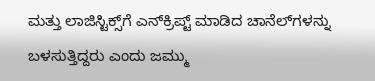ಮತ್ತು ಲಾಜಿಸ್ಟಿಕ್ಸ್‌ಗೆ ಎನ್‌ಕ್ರಿಪ್ಟ್ ಮಾಡಿದ ಚಾನೆಲ್‌ಗಳನ್ನು ಬಳಸುತ್ತಿದ್ದರು ಎಂದು ಜಮ್ಮು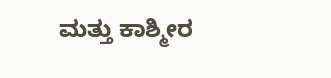ಮತ್ತು ಕಾಶ್ಮೀರ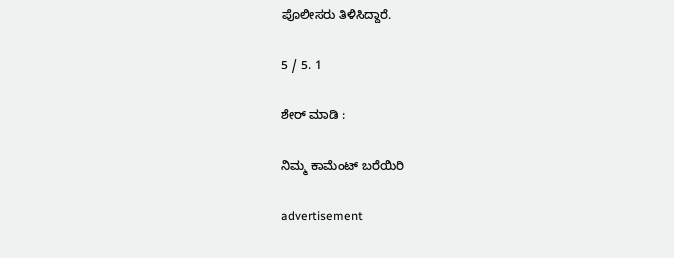ಪೊಲೀಸರು ತಿಳಿಸಿದ್ದಾರೆ.

5 / 5. 1

ಶೇರ್ ಮಾಡಿ :

ನಿಮ್ಮ ಕಾಮೆಂಟ್ ಬರೆಯಿರಿ

advertisement